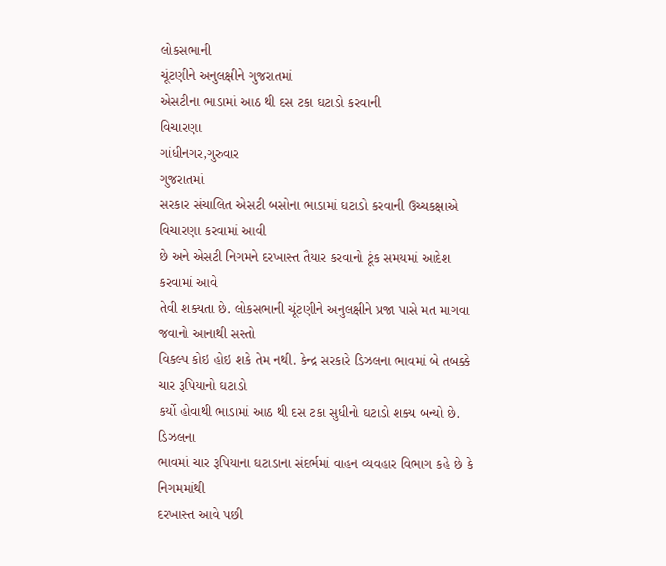લોકસભાની
ચૂંટણીને અનુલક્ષીને ગુજરાતમાં
એસટીના ભાડામાં આઠ થી દસ ટકા ઘટાડો કરવાની
વિચારણા
ગાંધીનગર,ગુરુવાર
ગુજરાતમાં
સરકાર સંચાલિત એસટી બસોના ભાડામાં ઘટાડો કરવાની ઉચ્ચકક્ષાએ વિચારણા કરવામાં આવી
છે અને એસટી નિગમને દરખાસ્ત તૈયાર કરવાનો ટૂંક સમયમાં આદેશ કરવામાં આવે
તેવી શક્યતા છે. લોકસભાની ચૂંટણીને અનુલક્ષીને પ્રજા પાસે મત માગવા જવાનો આનાથી સસ્તો
વિકલ્પ કોઇ હોઇ શકે તેમ નથી. કેન્દ્ર સરકારે ડિઝલના ભાવમાં બે તબક્કે ચાર રૂપિયાનો ઘટાડો
કર્યો હોવાથી ભાડામાં આઠ થી દસ ટકા સુધીનો ઘટાડો શક્ય બન્યો છે.
ડિઝલના
ભાવમાં ચાર રૂપિયાના ઘટાડાના સંદર્ભમાં વાહન વ્યવહાર વિભાગ કહે છે કે નિગમમાંથી
દરખાસ્ત આવે પછી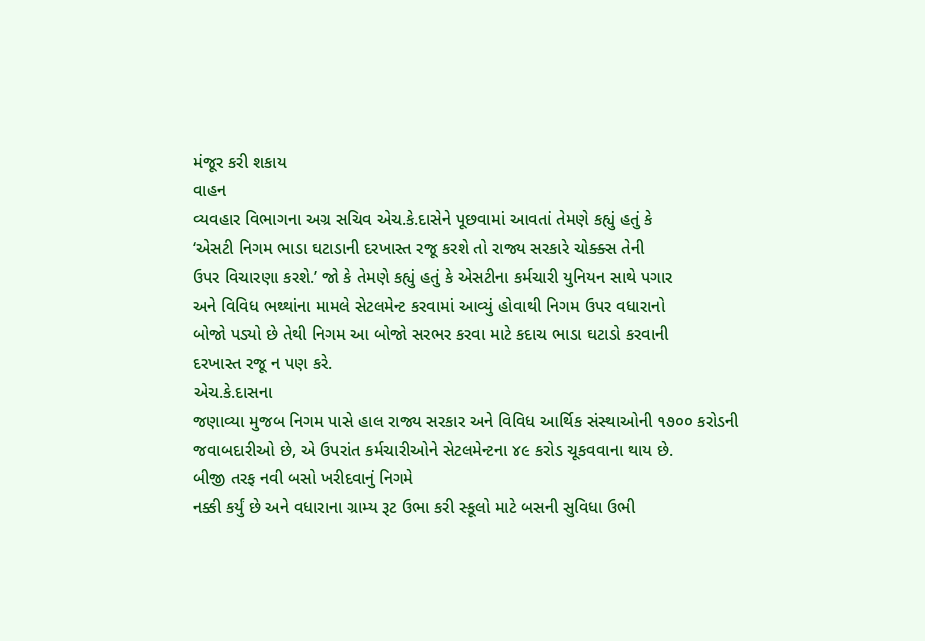મંજૂર કરી શકાય
વાહન
વ્યવહાર વિભાગના અગ્ર સચિવ એચ.કે.દાસેને પૂછવામાં આવતાં તેમણે કહ્યું હતું કે
‘એસટી નિગમ ભાડા ઘટાડાની દરખાસ્ત રજૂ કરશે તો રાજ્ય સરકારે ચોક્ક્સ તેની
ઉપર વિચારણા કરશે.’ જો કે તેમણે કહ્યું હતું કે એસટીના કર્મચારી યુનિયન સાથે પગાર
અને વિવિધ ભથ્થાંના મામલે સેટલમેન્ટ કરવામાં આવ્યું હોવાથી નિગમ ઉપર વધારાનો
બોજો પડ્યો છે તેથી નિગમ આ બોજો સરભર કરવા માટે કદાચ ભાડા ઘટાડો કરવાની
દરખાસ્ત રજૂ ન પણ કરે.
એચ.કે.દાસના
જણાવ્યા મુજબ નિગમ પાસે હાલ રાજ્ય સરકાર અને વિવિધ આર્થિક સંસ્થાઓની ૧૭૦૦ કરોડની
જવાબદારીઓ છે, એ ઉપરાંત કર્મચારીઓને સેટલમેન્ટના ૪૯ કરોડ ચૂકવવાના થાય છે.
બીજી તરફ નવી બસો ખરીદવાનું નિગમે
નક્કી કર્યું છે અને વધારાના ગ્રામ્ય રૂટ ઉભા કરી સ્કૂલો માટે બસની સુવિધા ઉભી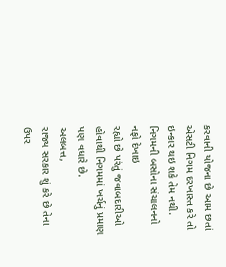કરવાની યોજના છે આમ છતાં એસટી નિગમ દરખાસ્ત કરે તો ઇન્કાર થઇ શકે તેમ નથી.
નિગમની બસોના સંચાલનનો નફો દેખાઇ
રહ્યો છે પરંતું જવાબદારીઓ હોવાથી નિગમમાં ખર્ચનું પ્રમાણ પણ વધારે છે.
અલબત્ત,
રાજ્ય સરકાર શું કરે છે તેના ઉપર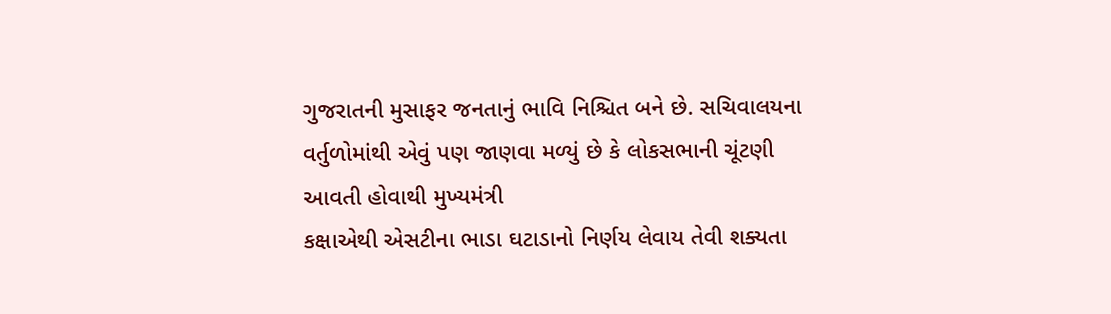ગુજરાતની મુસાફર જનતાનું ભાવિ નિશ્ચિત બને છે. સચિવાલયના
વર્તુળોમાંથી એવું પણ જાણવા મળ્યું છે કે લોકસભાની ચૂંટણી આવતી હોવાથી મુખ્યમંત્રી
કક્ષાએથી એસટીના ભાડા ઘટાડાનો નિર્ણય લેવાય તેવી શક્યતા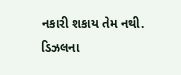નકારી શકાય તેમ નથી. ડિઝલના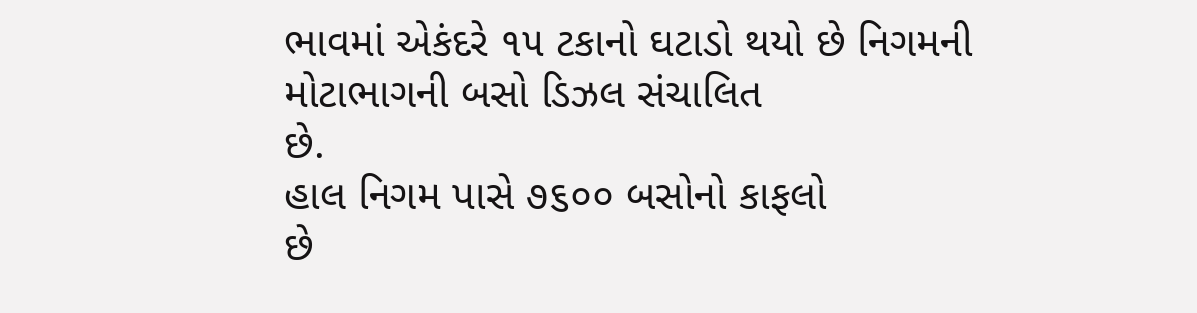ભાવમાં એકંદરે ૧૫ ટકાનો ઘટાડો થયો છે નિગમની મોટાભાગની બસો ડિઝલ સંચાલિત
છે.
હાલ નિગમ પાસે ૭૬૦૦ બસોનો કાફલો
છે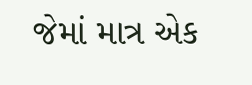જેમાં માત્ર એક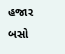હજાર બસો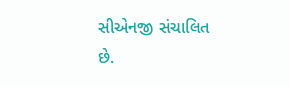સીએનજી સંચાલિત છે.